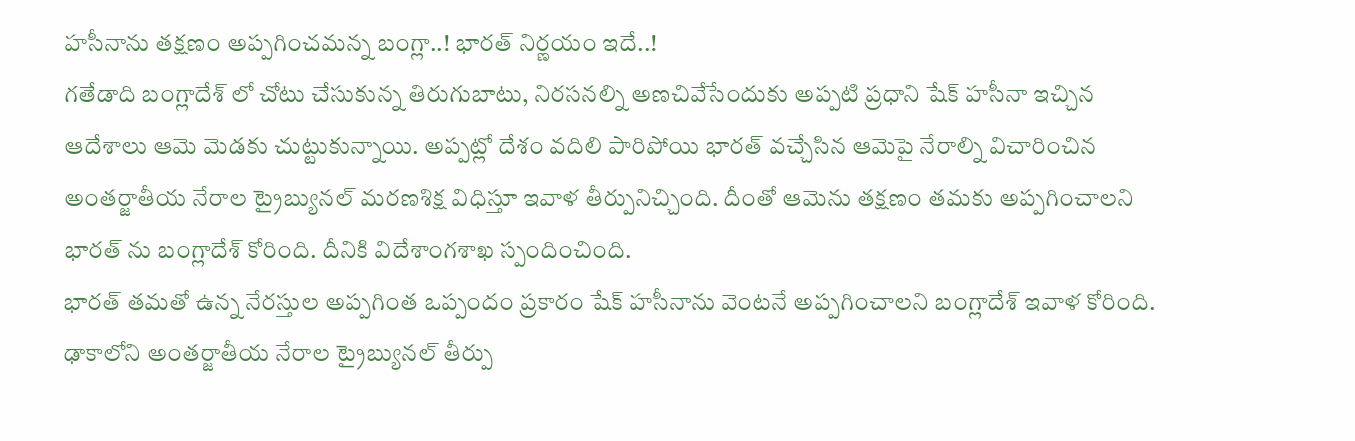హసీనాను తక్షణం అప్పగించమన్న బంగ్లా..! భారత్ నిర్ణయం ఇదే..!
గతేడాది బంగ్లాదేశ్ లో చోటు చేసుకున్న తిరుగుబాటు, నిరసనల్ని అణచివేసేందుకు అప్పటి ప్రధాని షేక్ హసీనా ఇచ్చిన ఆదేశాలు ఆమె మెడకు చుట్టుకున్నాయి. అప్పట్లో దేశం వదిలి పారిపోయి భారత్ వచ్చేసిన ఆమెపై నేరాల్ని విచారించిన అంతర్జాతీయ నేరాల ట్రైబ్యునల్ మరణశిక్ష విధిస్తూ ఇవాళ తీర్పునిచ్చింది. దీంతో ఆమెను తక్షణం తమకు అప్పగించాలని భారత్ ను బంగ్లాదేశ్ కోరింది. దీనికి విదేశాంగశాఖ స్పందించింది.
భారత్ తమతో ఉన్న నేరస్తుల అప్పగింత ఒప్పందం ప్రకారం షేక్ హసీనాను వెంటనే అప్పగించాలని బంగ్లాదేశ్ ఇవాళ కోరింది. ఢాకాలోని అంతర్జాతీయ నేరాల ట్రైబ్యునల్ తీర్పు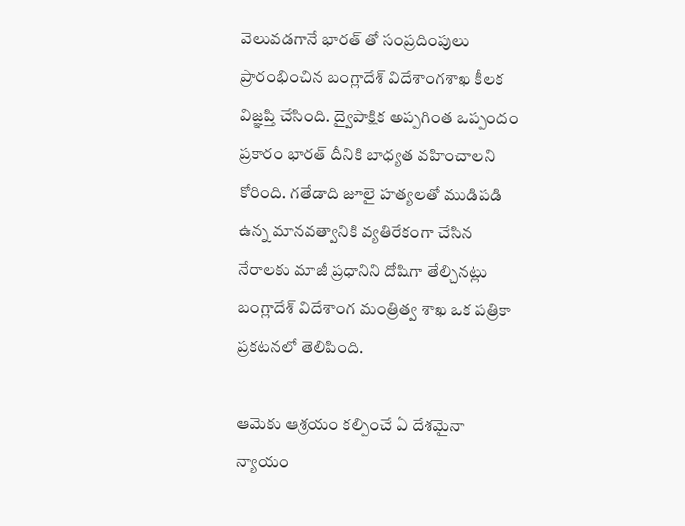వెలువడగానే భారత్ తో సంప్రదింపులు ప్రారంభించిన బంగ్లాదేశ్ విదేశాంగశాఖ కీలక విజ్ఞప్తి చేసింది. ద్వైపాక్షిక అప్పగింత ఒప్పందం ప్రకారం భారత్ దీనికి బాధ్యత వహించాలని కోరింది. గతేడాది జూలై హత్యలతో ముడిపడి ఉన్న మానవత్వానికి వ్యతిరేకంగా చేసిన నేరాలకు మాజీ ప్రధానిని దోషిగా తేల్చినట్లు బంగ్లాదేశ్ విదేశాంగ మంత్రిత్వ శాఖ ఒక పత్రికా ప్రకటనలో తెలిపింది.

ఆమెకు ఆశ్రయం కల్పించే ఏ దేశమైనా న్యాయం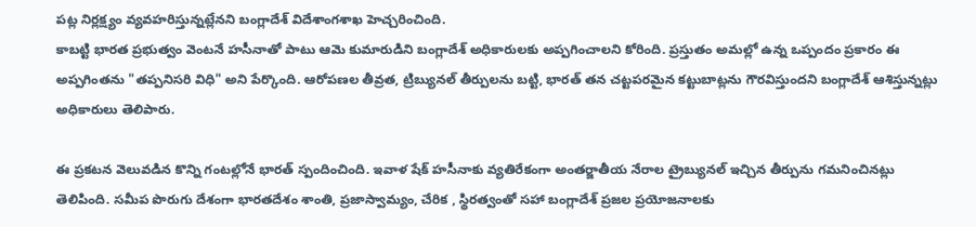పట్ల నిర్లక్ష్యం వ్యవహరిస్తున్నట్లేనని బంగ్లాదేశ్ విదేశాంగశాఖ హెచ్చరించింది.
కాబట్టి భారత ప్రభుత్వం వెంటనే హసీనాతో పాటు ఆమె కుమారుడిని బంగ్లాదేశ్ అధికారులకు అప్పగించాలని కోరింది. ప్రస్తుతం అమల్లో ఉన్న ఒప్పందం ప్రకారం ఈ అప్పగింతను "తప్పనిసరి విధి" అని పేర్కొంది. ఆరోపణల తీవ్రత, ట్రిబ్యునల్ తీర్పులను బట్టి, భారత్ తన చట్టపరమైన కట్టుబాట్లను గౌరవిస్తుందని బంగ్లాదేశ్ ఆశిస్తున్నట్లు అధికారులు తెలిపారు.

ఈ ప్రకటన వెలువడిన కొన్ని గంటల్లోనే భారత్ స్పందించింది. ఇవాళ షేక్ హసీనాకు వ్యతిరేకంగా అంతర్జాతీయ నేరాల ట్రైబ్యునల్ ఇచ్చిన తీర్పును గమనించినట్లు తెలిపింది. సమీప పొరుగు దేశంగా భారతదేశం శాంతి, ప్రజాస్వామ్యం, చేరిక , స్థిరత్వంతో సహా బంగ్లాదేశ్ ప్రజల ప్రయోజనాలకు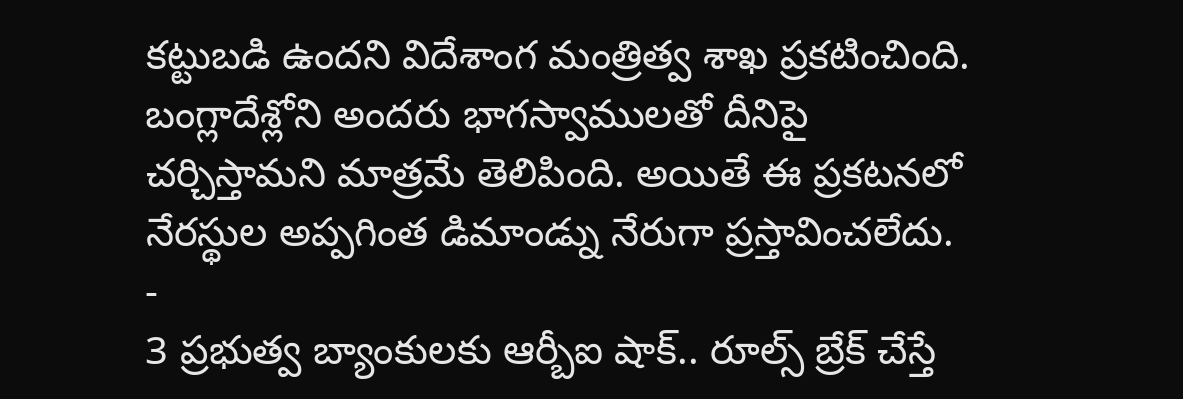కట్టుబడి ఉందని విదేశాంగ మంత్రిత్వ శాఖ ప్రకటించింది. బంగ్లాదేశ్లోని అందరు భాగస్వాములతో దీనిపై చర్చిస్తామని మాత్రమే తెలిపింది. అయితే ఈ ప్రకటనలో నేరస్థుల అప్పగింత డిమాండ్ను నేరుగా ప్రస్తావించలేదు.
-
3 ప్రభుత్వ బ్యాంకులకు ఆర్బీఐ షాక్.. రూల్స్ బ్రేక్ చేస్తే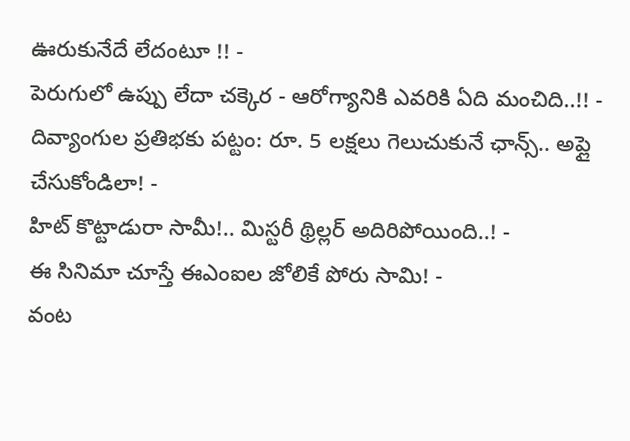ఊరుకునేదే లేదంటూ !! -
పెరుగులో ఉప్పు లేదా చక్కెర - ఆరోగ్యానికి ఎవరికి ఏది మంచిది..!! -
దివ్యాంగుల ప్రతిభకు పట్టం: రూ. 5 లక్షలు గెలుచుకునే ఛాన్స్.. అప్లై చేసుకోండిలా! -
హిట్ కొట్టాడురా సామీ!.. మిస్టరీ థ్రిల్లర్ అదిరిపోయింది..! -
ఈ సినిమా చూస్తే ఈఎంఐల జోలికే పోరు సామి! -
వంట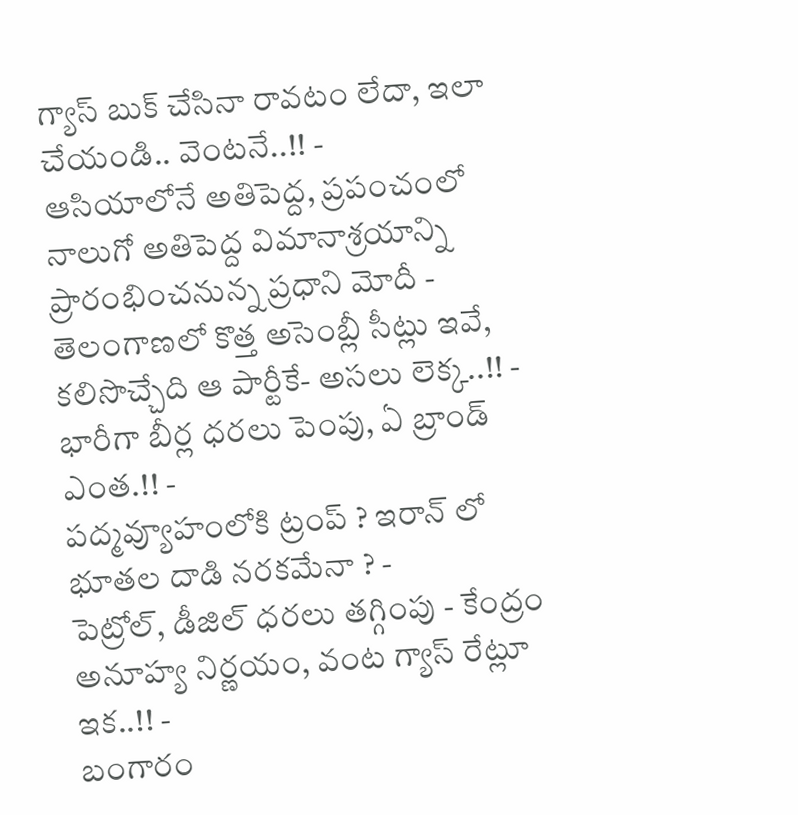గ్యాస్ బుక్ చేసినా రావటం లేదా, ఇలా చేయండి.. వెంటనే..!! -
ఆసియాలోనే అతిపెద్ద, ప్రపంచంలో నాలుగో అతిపెద్ద విమానాశ్రయాన్ని ప్రారంభించనున్న ప్రధాని మోదీ -
తెలంగాణలో కొత్త అసెంబ్లీ సీట్లు ఇవే, కలిసొచ్చేది ఆ పార్టీకే- అసలు లెక్క..!! -
భారీగా బీర్ల ధరలు పెంపు, ఏ బ్రాండ్ ఎంత.!! -
పద్మవ్యూహంలోకి ట్రంప్ ? ఇరాన్ లో భూతల దాడి నరకమేనా ? -
పెట్రోల్, డీజిల్ ధరలు తగ్గింపు - కేంద్రం అనూహ్య నిర్ణయం, వంట గ్యాస్ రేట్లూ ఇక..!! -
బంగారం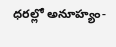ధరల్లో అనూహ్యం-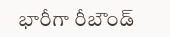భారీగా రీబౌండ్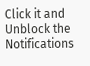Click it and Unblock the Notifications